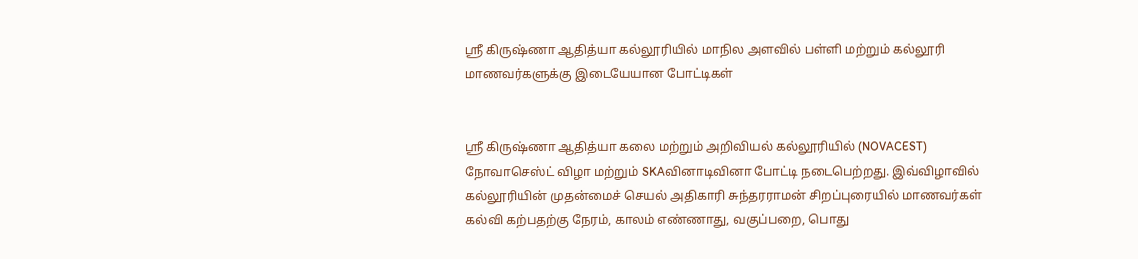ஸ்ரீ கிருஷ்ணா ஆதித்யா கல்லூரியில் மாநில அளவில் பள்ளி மற்றும் கல்லூரி மாணவர்களுக்கு இடையேயான போட்டிகள்


ஸ்ரீ கிருஷ்ணா ஆதித்யா கலை மற்றும் அறிவியல் கல்லூரியில் (NOVACEST) நோவாசெஸ்ட் விழா மற்றும் SKAவினாடிவினா போட்டி நடைபெற்றது. இவ்விழாவில் கல்லூரியின் முதன்மைச் செயல் அதிகாரி சுந்தரராமன் சிறப்புரையில் மாணவர்கள் கல்வி கற்பதற்கு நேரம், காலம் எண்ணாது, வகுப்பறை, பொது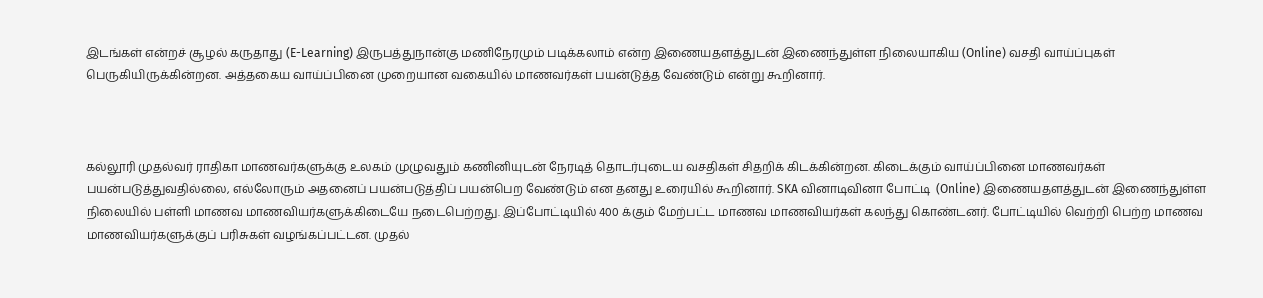இடங்கள் என்றச் சூழல் கருதாது (E-Learning) இருபத்துநான்கு மணிநேரமும் படிக்கலாம் என்ற இணையதளத்துடன் இணைந்துள்ள நிலையாகிய (Online) வசதி வாய்ப்புகள் பெருகியிருக்கின்றன. அத்தகைய வாய்ப்பினை முறையான வகையில் மாணவர்கள் பயன்டுத்த வேண்டும் என்று கூறினார்.



கல்லூரி முதல்வர் ராதிகா மாணவர்களுக்கு உலகம் முழுவதும் கணினியுடன் நேரடித் தொடர்புடைய வசதிகள் சிதறிக் கிடக்கின்றன. கிடைக்கும் வாய்ப்பினை மாணவர்கள் பயன்படுத்துவதில்லை, எல்லோரும் அதனைப் பயன்படுத்திப் பயன்பெற வேண்டும் என தனது உரையில் கூறினார். SKA வினாடிவினா போட்டி  (Online) இணையதளத்துடன் இணைந்துள்ள நிலையில் பள்ளி மாணவ மாணவியர்களுக்கிடையே நடைபெற்றது. இப்போட்டியில் 400 க்கும் மேற்பட்ட மாணவ மாணவியர்கள் கலந்து கொண்டனர். போட்டியில் வெற்றி பெற்ற மாணவ மாணவியர்களுக்குப் பரிசுகள் வழங்கப்பட்டன. முதல்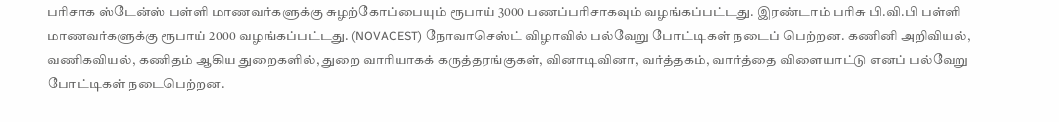பரிசாக ஸ்டேன்ஸ் பள்ளி மாணவர்களுக்கு சுழற்கோப்பையும் ரூபாய் 3000 பணப்பரிசாகவும் வழங்கப்பட்டது. இரண்டாம் பரிசு பி.வி.பி பள்ளி மாணவர்களுக்கு ரூபாய் 2000 வழங்கப்பட்டது. (NOVACEST) நோவாசெஸ்ட் விழாவில் பல்வேறு போட்டிகள் நடைப் பெற்றன. கணினி அறிவியல், வணிகவியல், கணிதம் ஆகிய துறைகளில், துறை வாரியாகக் கருத்தரங்குகள், வினாடிவினா, வர்த்தகம், வார்த்தை விளையாட்டு எனப் பல்வேறு போட்டிகள் நடைபெற்றன.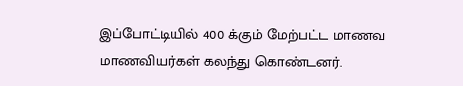இப்போட்டியில் 400 க்கும் மேற்பட்ட மாணவ மாணவியர்கள் கலந்து கொண்டனர்.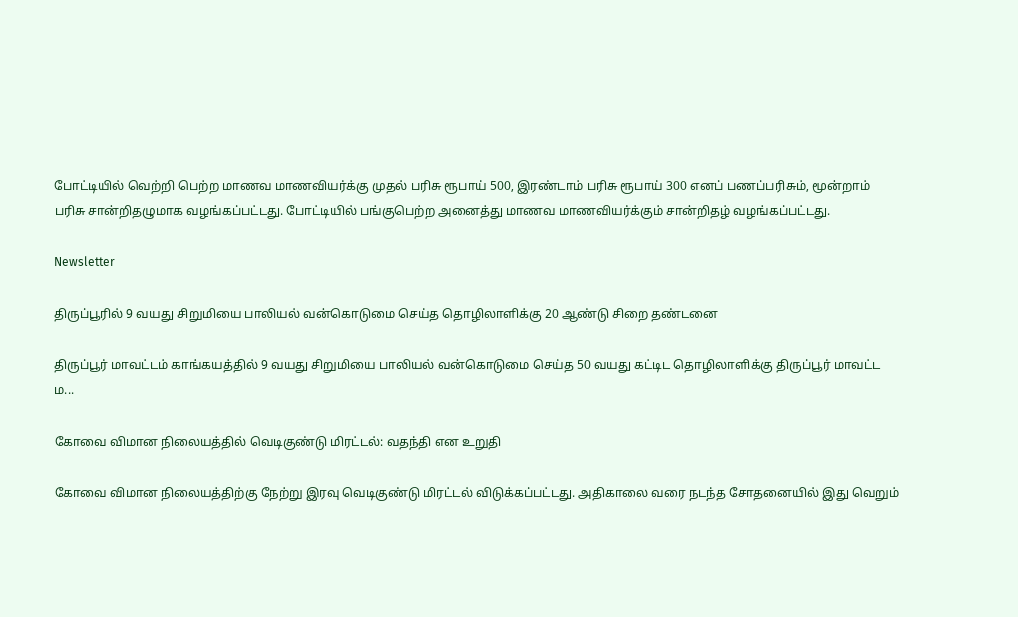போட்டியில் வெற்றி பெற்ற மாணவ மாணவியர்க்கு முதல் பரிசு ரூபாய் 500, இரண்டாம் பரிசு ரூபாய் 300 எனப் பணப்பரிசும், மூன்றாம் பரிசு சான்றிதழுமாக வழங்கப்பட்டது. போட்டியில் பங்குபெற்ற அனைத்து மாணவ மாணவியர்க்கும் சான்றிதழ் வழங்கப்பட்டது.

Newsletter

திருப்பூரில் 9 வயது சிறுமியை பாலியல் வன்கொடுமை செய்த தொழிலாளிக்கு 20 ஆண்டு சிறை தண்டனை

திருப்பூர் மாவட்டம் காங்கயத்தில் 9 வயது சிறுமியை பாலியல் வன்கொடுமை செய்த 50 வயது கட்டிட தொழிலாளிக்கு திருப்பூர் மாவட்ட ம...

கோவை விமான நிலையத்தில் வெடிகுண்டு மிரட்டல்: வதந்தி என உறுதி

கோவை விமான நிலையத்திற்கு நேற்று இரவு வெடிகுண்டு மிரட்டல் விடுக்கப்பட்டது. அதிகாலை வரை நடந்த சோதனையில் இது வெறும்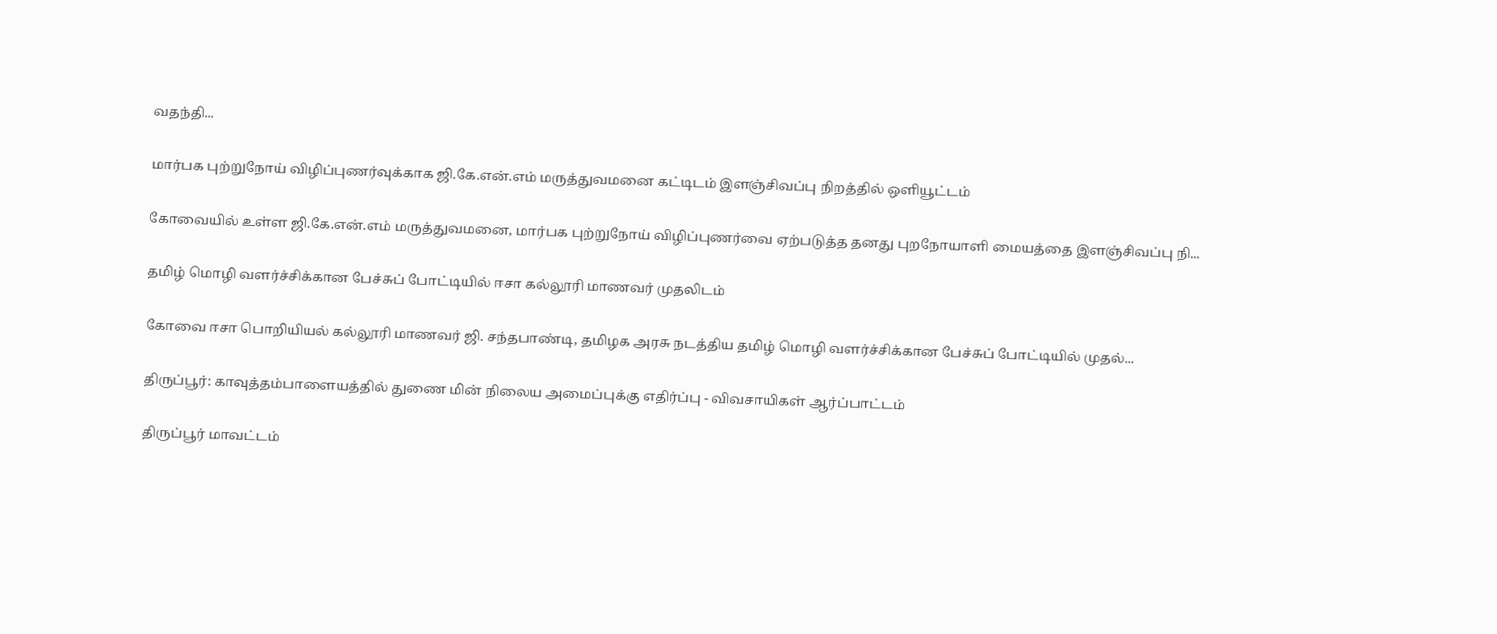வதந்தி...

மார்பக புற்றுநோய் விழிப்புணர்வுக்காக ஜி.கே.என்.எம் மருத்துவமனை கட்டிடம் இளஞ்சிவப்பு நிறத்தில் ஒளியூட்டம்

கோவையில் உள்ள ஜி.கே.என்.எம் மருத்துவமனை, மார்பக புற்றுநோய் விழிப்புணர்வை ஏற்படுத்த தனது புறநோயாளி மையத்தை இளஞ்சிவப்பு நி...

தமிழ் மொழி வளர்ச்சிக்கான பேச்சுப் போட்டியில் ஈசா கல்லூரி மாணவர் முதலிடம்

கோவை ஈசா பொறியியல் கல்லூரி மாணவர் ஜி. சந்தபாண்டி, தமிழக அரசு நடத்திய தமிழ் மொழி வளர்ச்சிக்கான பேச்சுப் போட்டியில் முதல்...

திருப்பூர்: காவுத்தம்பாளையத்தில் துணை மின் நிலைய அமைப்புக்கு எதிர்ப்பு - விவசாயிகள் ஆர்ப்பாட்டம்

திருப்பூர் மாவட்டம்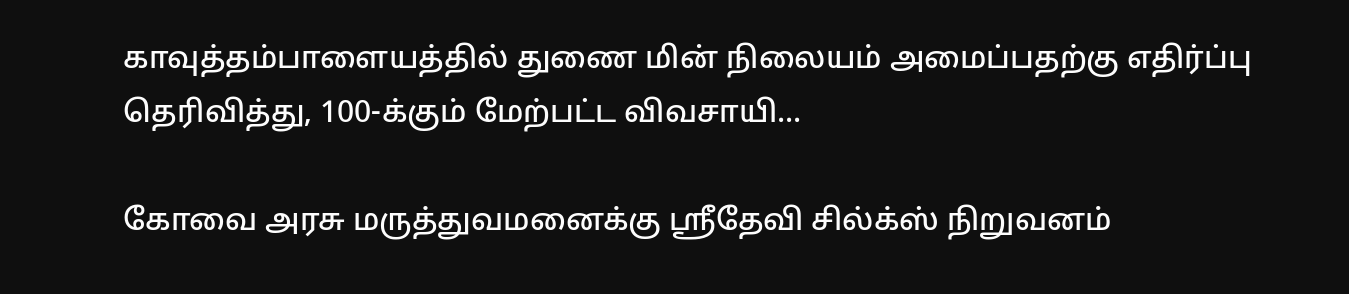காவுத்தம்பாளையத்தில் துணை மின் நிலையம் அமைப்பதற்கு எதிர்ப்பு தெரிவித்து, 100-க்கும் மேற்பட்ட விவசாயி...

கோவை அரசு மருத்துவமனைக்கு ஸ்ரீதேவி சில்க்ஸ் நிறுவனம்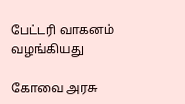பேட்டரி வாகனம் வழங்கியது

கோவை அரசு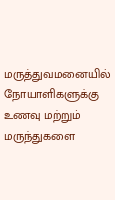மருத்துவமனையில் நோயாளிகளுக்கு உணவு மற்றும் மருந்துகளை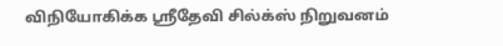விநியோகிக்க ஸ்ரீதேவி சில்க்ஸ் நிறுவனம்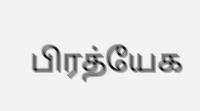பிரத்யேக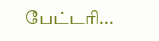பேட்டரி...